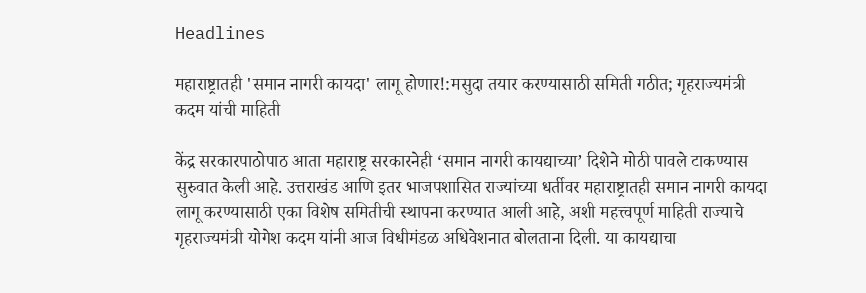Headlines

महाराष्ट्रातही 'समान नागरी कायदा' लागू होणार!:मसुदा तयार करण्यासाठी समिती गठीत; गृहराज्यमंत्री कदम यांची माहिती

केंद्र सरकारपाठोपाठ आता महाराष्ट्र सरकारनेही ‘समान नागरी कायद्याच्या’ दिशेने मोठी पावले टाकण्यास सुरुवात केली आहे. उत्तराखंड आणि इतर भाजपशासित राज्यांच्या धर्तीवर महाराष्ट्रातही समान नागरी कायदा लागू करण्यासाठी एका विशेष समितीची स्थापना करण्यात आली आहे, अशी महत्त्वपूर्ण माहिती राज्याचे गृहराज्यमंत्री योगेश कदम यांनी आज विधीमंडळ अधिवेशनात बोलताना दिली. या कायद्याचा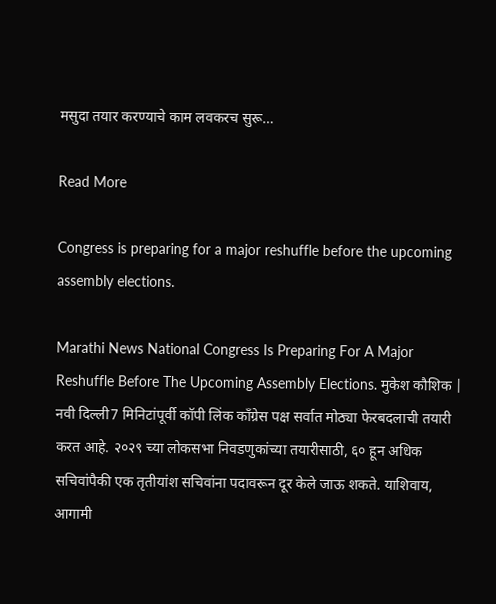मसुदा तयार करण्याचे काम लवकरच सुरू…

Read More

Congress is preparing for a major reshuffle before the upcoming assembly elections.

Marathi News National Congress Is Preparing For A Major Reshuffle Before The Upcoming Assembly Elections. मुकेश कौशिक | नवी दिल्ली7 मिनिटांपूर्वी कॉपी लिंक काँग्रेस पक्ष सर्वात मोठ्या फेरबदलाची तयारी करत आहे. २०२९ च्या लोकसभा निवडणुकांच्या तयारीसाठी, ६० हून अधिक सचिवांपैकी एक तृतीयांश सचिवांना पदावरून दूर केले जाऊ शकते. याशिवाय, आगामी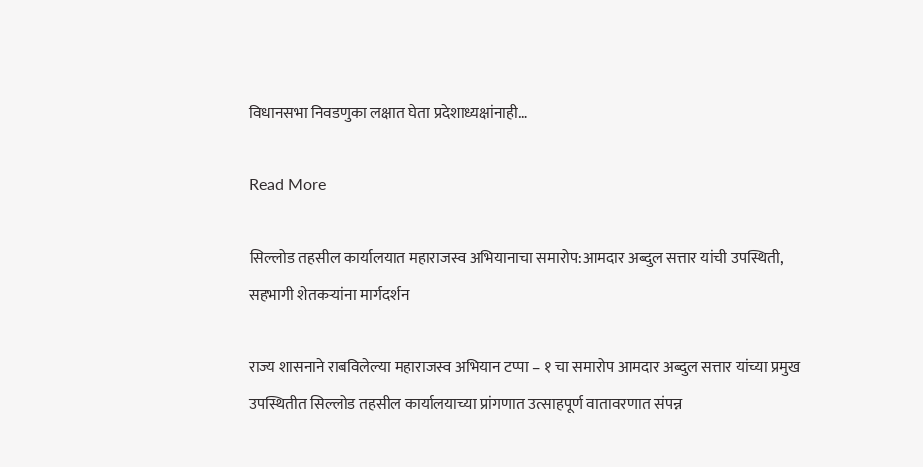विधानसभा निवडणुका लक्षात घेता प्रदेशाध्यक्षांनाही…

Read More

सिल्लोड तहसील कार्यालयात महाराजस्व अभियानाचा समारोप:आमदार अब्दुल सत्तार यांची उपस्थिती, सहभागी शेतकऱ्यांना मार्गदर्शन

राज्य शासनाने राबविलेल्या महाराजस्व अभियान टप्पा – १ चा समारोप आमदार अब्दुल सत्तार यांच्या प्रमुख उपस्थितीत सिल्लोड तहसील कार्यालयाच्या प्रांगणात उत्साहपूर्ण वातावरणात संपन्न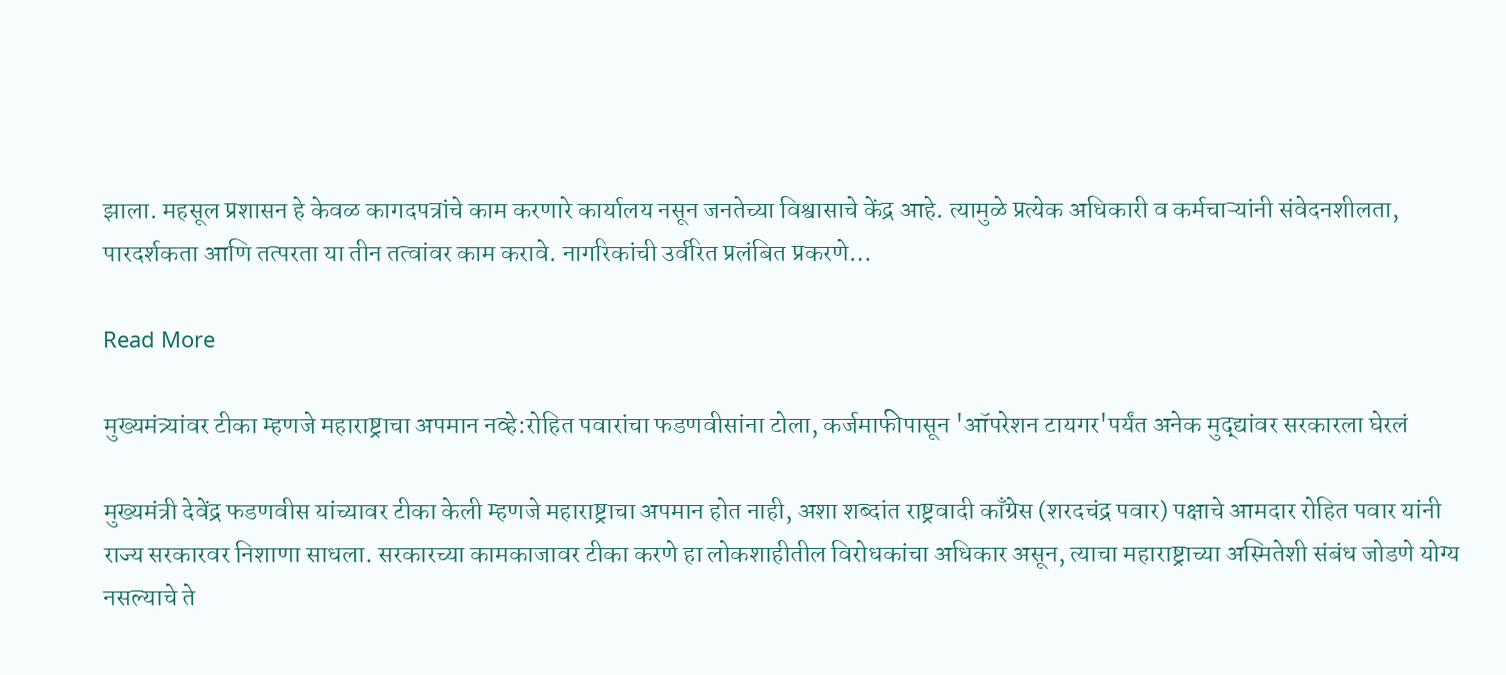झाला. महसूल प्रशासन हे केवळ कागदपत्रांचे काम करणारे कार्यालय नसून जनतेच्या विश्वासाचे केंद्र आहे. त्यामुळे प्रत्येक अधिकारी व कर्मचाऱ्यांनी संवेदनशीलता, पारदर्शकता आणि तत्परता या तीन तत्वांवर काम करावे. नागरिकांची उर्वरित प्रलंबित प्रकरणे…

Read More

मुख्यमंत्र्यांवर टीका म्हणजे महाराष्ट्राचा अपमान नव्हे:रोहित पवारांचा फडणवीसांना टोला, कर्जमाफीपासून 'ऑपरेशन टायगर'पर्यंत अनेक मुद्द्यांवर सरकारला घेरलं

मुख्यमंत्री देवेंद्र फडणवीस यांच्यावर टीका केली म्हणजे महाराष्ट्राचा अपमान होत नाही, अशा शब्दांत राष्ट्रवादी काँग्रेस (शरदचंद्र पवार) पक्षाचे आमदार रोहित पवार यांनी राज्य सरकारवर निशाणा साधला. सरकारच्या कामकाजावर टीका करणे हा लोकशाहीतील विरोधकांचा अधिकार असून, त्याचा महाराष्ट्राच्या अस्मितेशी संबंध जोडणे योग्य नसल्याचे ते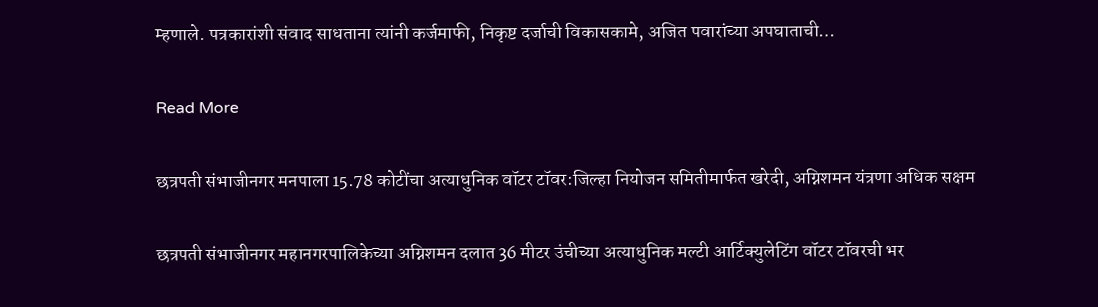म्हणाले. पत्रकारांशी संवाद साधताना त्यांनी कर्जमाफी, निकृष्ट दर्जाची विकासकामे, अजित पवारांच्या अपघाताची…

Read More

छत्रपती संभाजीनगर मनपाला 15.78 कोटींचा अत्याधुनिक वॉटर टॉवर:जिल्हा नियोजन समितीमार्फत खरेदी, अग्निशमन यंत्रणा अधिक सक्षम

छत्रपती संभाजीनगर महानगरपालिकेच्या अग्निशमन दलात 36 मीटर उंचीच्या अत्याधुनिक मल्टी आर्टिक्युलेटिंग वॉटर टॉवरची भर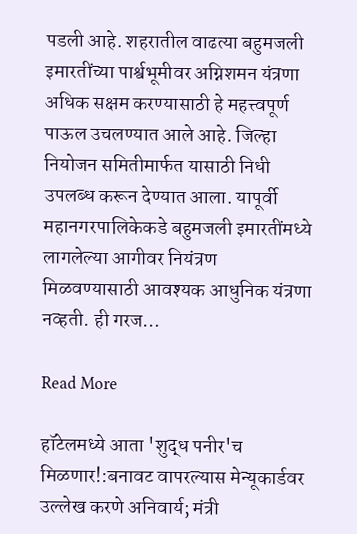पडली आहे. शहरातील वाढत्या बहुमजली इमारतींच्या पार्श्वभूमीवर अग्निशमन यंत्रणा अधिक सक्षम करण्यासाठी हे महत्त्वपूर्ण पाऊल उचलण्यात आले आहे. जिल्हा नियोजन समितीमार्फत यासाठी निधी उपलब्ध करून देण्यात आला. यापूर्वी महानगरपालिकेकडे बहुमजली इमारतींमध्ये लागलेल्या आगीवर नियंत्रण मिळवण्यासाठी आवश्यक आधुनिक यंत्रणा नव्हती. ही गरज…

Read More

हॉटेलमध्ये आता 'शुद्ध पनीर'च मिळणार!:बनावट वापरल्यास मेन्यूकार्डवर उल्लेख करणे अनिवार्य; मंत्री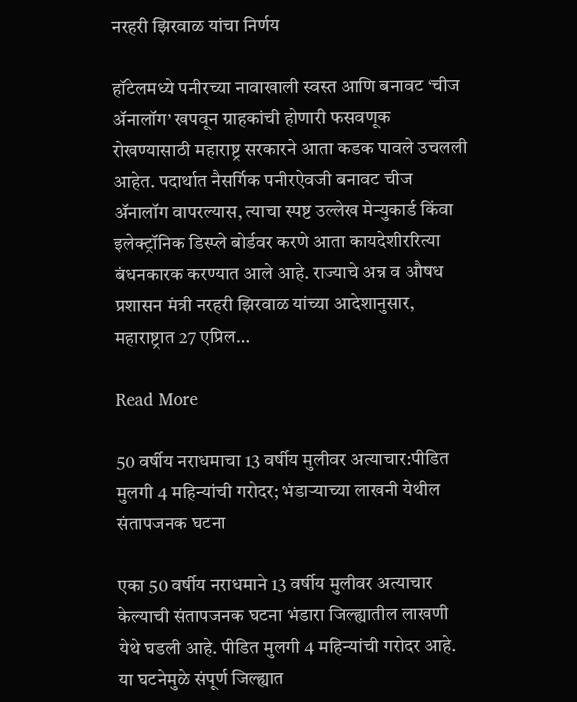नरहरी झिरवाळ यांचा निर्णय

हॉटेलमध्ये पनीरच्या नावाखाली स्वस्त आणि बनावट ‘चीज ॲनालॉग’ खपवून ग्राहकांची होणारी फसवणूक रोखण्यासाठी महाराष्ट्र सरकारने आता कडक पावले उचलली आहेत. पदार्थात नैसर्गिक पनीरऐवजी बनावट चीज ॲनालॉग वापरल्यास, त्याचा स्पष्ट उल्लेख मेन्युकार्ड किंवा इलेक्ट्रॉनिक डिस्प्ले बोर्डवर करणे आता कायदेशीररित्या बंधनकारक करण्यात आले आहे. राज्याचे अन्न व औषध प्रशासन मंत्री नरहरी झिरवाळ यांच्या आदेशानुसार, महाराष्ट्रात 27 एप्रिल…

Read More

50 वर्षीय नराधमाचा 13 वर्षीय मुलीवर अत्याचार:पीडित मुलगी 4 महिन्यांची गरोदर; भंडाऱ्याच्या लाखनी येथील संतापजनक घटना

एका 50 वर्षीय नराधमाने 13 वर्षीय मुलीवर अत्याचार केल्याची संतापजनक घटना भंडारा जिल्ह्यातील लाखणी येथे घडली आहे. पीडित मुलगी 4 महिन्यांची गरोदर आहे. या घटनेमुळे संपूर्ण जिल्ह्यात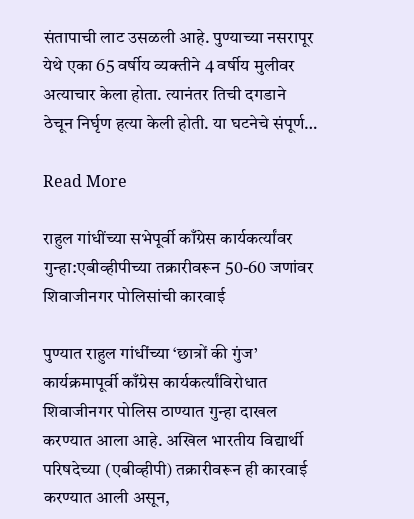संतापाची लाट उसळली आहे. पुण्याच्या नसरापूर येथे एका 65 वर्षीय व्यक्तीने 4 वर्षीय मुलीवर अत्याचार केला होता. त्यानंतर तिची दगडाने ठेचून निर्घृण हत्या केली होती. या घटनेचे संपूर्ण…

Read More

राहुल गांधींच्या सभेपूर्वी काँग्रेस कार्यकर्त्यांवर गुन्हा:एबीव्हीपीच्या तक्रारीवरून 50-60 जणांवर शिवाजीनगर पोलिसांची कारवाई

पुण्यात राहुल गांधींच्या ‘छात्रों की गुंज’ कार्यक्रमापूर्वी काँग्रेस कार्यकर्त्यांविरोधात शिवाजीनगर पोलिस ठाण्यात गुन्हा दाखल करण्यात आला आहे. अखिल भारतीय विद्यार्थी परिषदेच्या (एबीव्हीपी) तक्रारीवरून ही कारवाई करण्यात आली असून,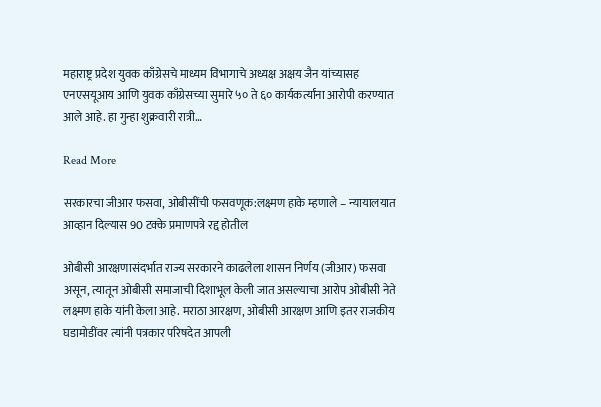महाराष्ट्र प्रदेश युवक काँग्रेसचे माध्यम विभागाचे अध्यक्ष अक्षय जैन यांच्यासह एनएसयूआय आणि युवक काँग्रेसच्या सुमारे ५० ते ६० कार्यकर्त्यांना आरोपी करण्यात आले आहे. हा गुन्हा शुक्रवारी रात्री…

Read More

सरकारचा जीआर फसवा, ओबीसींची फसवणूक:लक्ष्मण हाके म्हणाले – न्यायालयात आव्हान दिल्यास 90 टक्के प्रमाणपत्रे रद्द होतील

ओबीसी आरक्षणासंदर्भात राज्य सरकारने काढलेला शासन निर्णय (जीआर) फसवा असून, त्यातून ओबीसी समाजाची दिशाभूल केली जात असल्याचा आरोप ओबीसी नेते लक्ष्मण हाके यांनी केला आहे. मराठा आरक्षण, ओबीसी आरक्षण आणि इतर राजकीय घडामोडींवर त्यांनी पत्रकार परिषदेत आपली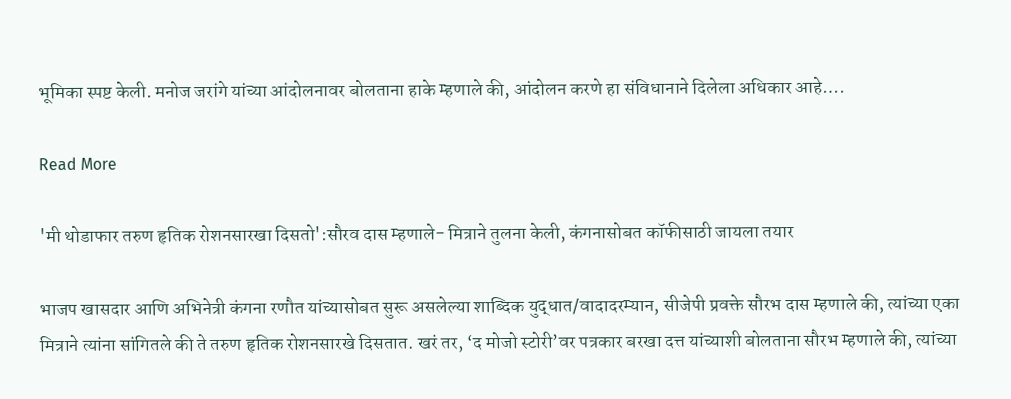भूमिका स्पष्ट केली. मनोज जरांगे यांच्या आंदोलनावर बोलताना हाके म्हणाले की, आंदोलन करणे हा संविधानाने दिलेला अधिकार आहे….

Read More

'मी थोडाफार तरुण हृतिक रोशनसारखा दिसतो':सौरव दास म्हणाले- मित्राने तुलना केली, कंगनासोबत कॉफीसाठी जायला तयार

भाजप खासदार आणि अभिनेत्री कंगना रणौत यांच्यासोबत सुरू असलेल्या शाब्दिक युद्धात/वादादरम्यान, सीजेपी प्रवक्ते सौरभ दास म्हणाले की, त्यांच्या एका मित्राने त्यांना सांगितले की ते तरुण हृतिक रोशनसारखे दिसतात. खरं तर, ‘द मोजो स्टोरी’वर पत्रकार बरखा दत्त यांच्याशी बोलताना सौरभ म्हणाले की, त्यांच्या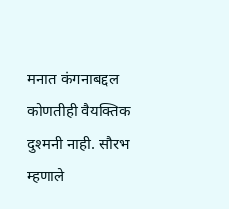मनात कंगनाबद्दल कोणतीही वैयक्तिक दुश्मनी नाही. सौरभ म्हणाले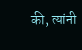की, त्यांनी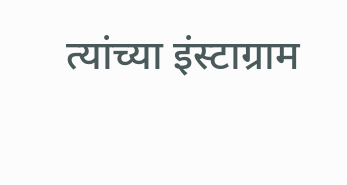त्यांच्या इंस्टाग्राम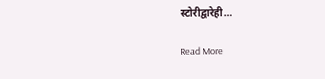स्टोरीद्वारेही…

Read More